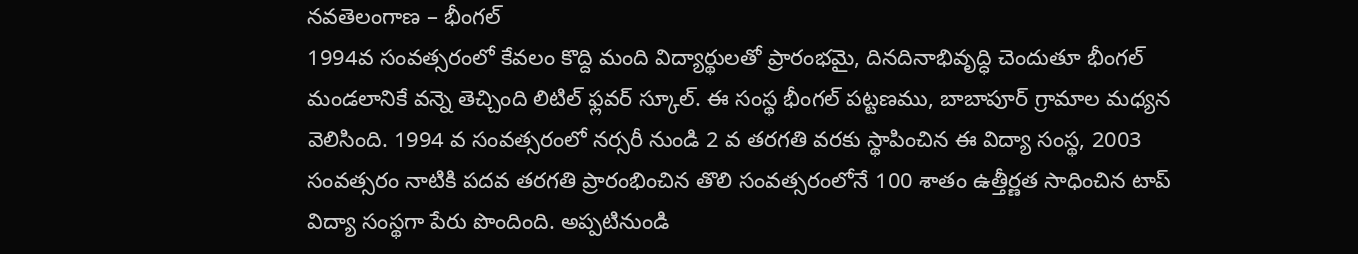నవతెలంగాణ – భీంగల్
1994వ సంవత్సరంలో కేవలం కొద్ది మంది విద్యార్థులతో ప్రారంభమై, దినదినాభివృద్ధి చెందుతూ భీంగల్ మండలానికే వన్నె తెచ్చింది లిటిల్ ఫ్లవర్ స్కూల్. ఈ సంస్థ భీంగల్ పట్టణము, బాబాపూర్ గ్రామాల మధ్యన వెలిసింది. 1994 వ సంవత్సరంలో నర్సరీ నుండి 2 వ తరగతి వరకు స్థాపించిన ఈ విద్యా సంస్థ, 2003 సంవత్సరం నాటికి పదవ తరగతి ప్రారంభించిన తొలి సంవత్సరంలోనే 100 శాతం ఉత్తీర్ణత సాధించిన టాప్ విద్యా సంస్థగా పేరు పొందింది. అప్పటినుండి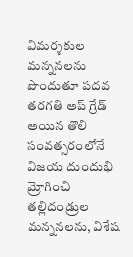విమర్శకుల మన్ననలను పొందుతూ పదవ తరగతి అప్ గ్రేడ్ అయిన తొలి సంవత్సరంలోనే విజయ దుందుభి మ్రోగించి తల్లిదండ్రుల మన్ననలను, విశేష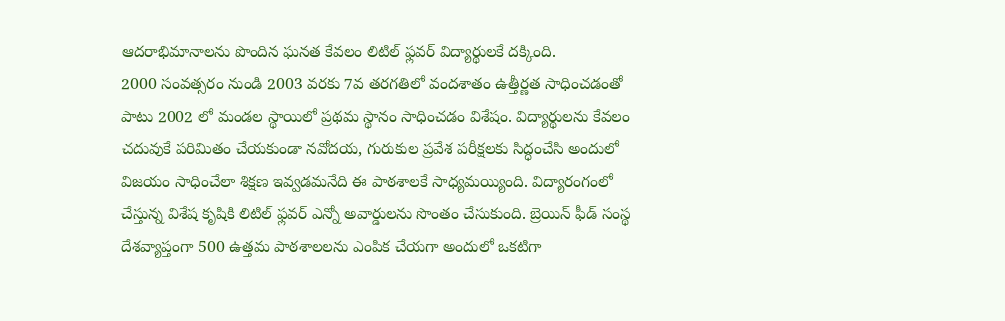ఆదరాభిమానాలను పొందిన ఘనత కేవలం లిటిల్ ఫ్లవర్ విద్యార్థులకే దక్కింది.
2000 సంవత్సరం నుండి 2003 వరకు 7వ తరగతిలో వందశాతం ఉత్తీర్ణత సాధించడంతో పాటు 2002 లో మండల స్థాయిలో ప్రథమ స్థానం సాధించడం విశేషం. విద్యార్థులను కేవలం చదువుకే పరిమితం చేయకుండా నవోదయ, గురుకుల ప్రవేశ పరీక్షలకు సిద్ధంచేసి అందులో విజయం సాధించేలా శిక్షణ ఇవ్వడమనేది ఈ పాఠశాలకే సాధ్యమయ్యింది. విద్యారంగంలో చేస్తున్న విశేష కృషికి లిటిల్ ఫ్లవర్ ఎన్నో అవార్డులను సొంతం చేసుకుంది. బ్రెయిన్ ఫీడ్ సంస్థ దేశవ్యాప్తంగా 500 ఉత్తమ పాఠశాలలను ఎంపిక చేయగా అందులో ఒకటిగా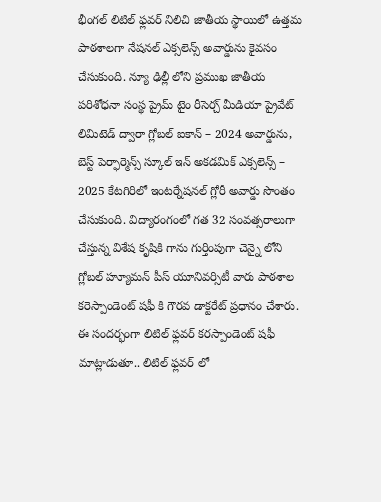భీంగల్ లిటిల్ ఫ్లవర్ నిలిచి జాతీయ స్థాయిలో ఉత్తమ పాఠశాలగా నేషనల్ ఎక్సలెన్స్ అవార్డును కైవసం చేసుకుంది. న్యూ ఢిల్లీ లోని ప్రముఖ జాతీయ పరిశోధనా సంస్థ ప్రైమ్ టైం రీసెర్చ్ మీడియా ప్రైవేట్ లిమిటెడ్ ద్వారా గ్లోబల్ ఐకాన్ – 2024 అవార్డును, బెస్ట్ పెర్ఫార్మెన్స్ స్కూల్ ఇన్ అకడమిక్ ఎక్సలెన్స్ – 2025 కేటగిరిలో ఇంటర్నేషనల్ గ్లోరీ అవార్డు సొంతం చేసుకుంది. విద్యారంగంలో గత 32 సంవత్సరాలుగా చేస్తున్న విశేష కృషికి గాను గుర్తింపుగా చెన్నై లోని గ్లోబల్ హ్యూమన్ పీస్ యూనివర్సిటీ వారు పాఠశాల కరెస్పాండెంట్ షఫీ కి గౌరవ డాక్టరేట్ ప్రధానం చేశారు.
ఈ సందర్భంగా లిటిల్ ఫ్లవర్ కరస్పాండెంట్ షఫీ మాట్లాడుతూ.. లిటిల్ ఫ్లవర్ లో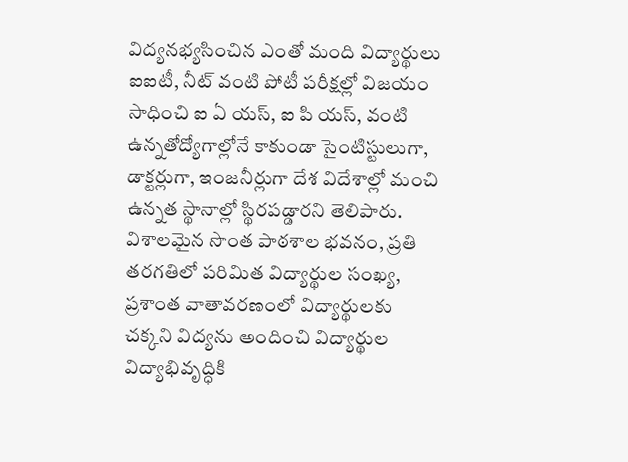విద్యనభ్యసించిన ఎంతో మంది విద్యార్థులు ఐఐటీ, నీట్ వంటి పోటీ పరీక్షల్లో విజయం సాధించి ఐ ఏ యస్, ఐ పి యస్, వంటి ఉన్నతోద్యోగాల్లోనే కాకుండా సైంటిస్టులుగా, డాక్టర్లుగా, ఇంజనీర్లుగా దేశ విదేశాల్లో మంచి ఉన్నత స్థానాల్లో స్థిరపడ్డారని తెలిపారు. విశాలమైన సొంత పాఠశాల భవనం, ప్రతి తరగతిలో పరిమిత విద్యార్థుల సంఖ్య, ప్రశాంత వాతావరణంలో విద్యార్థులకు చక్కని విద్యను అందించి విద్యార్థుల విద్యాభివృద్ధికి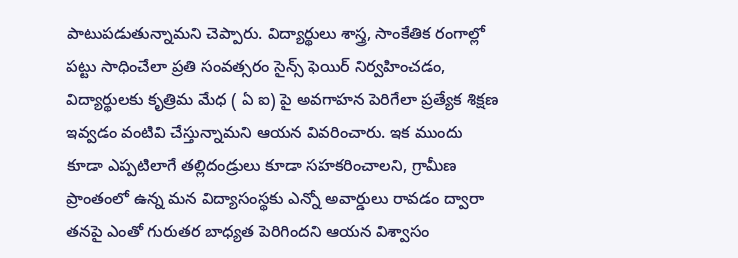పాటుపడుతున్నామని చెప్పారు. విద్యార్థులు శాస్త్ర, సాంకేతిక రంగాల్లో పట్టు సాధించేలా ప్రతి సంవత్సరం సైన్స్ ఫెయిర్ నిర్వహించడం, విద్యార్థులకు కృత్రిమ మేధ ( ఏ ఐ) పై అవగాహన పెరిగేలా ప్రత్యేక శిక్షణ ఇవ్వడం వంటివి చేస్తున్నామని ఆయన వివరించారు. ఇక ముందు కూడా ఎప్పటిలాగే తల్లిదండ్రులు కూడా సహకరించాలని, గ్రామీణ ప్రాంతంలో ఉన్న మన విద్యాసంస్థకు ఎన్నో అవార్డులు రావడం ద్వారా తనపై ఎంతో గురుతర బాధ్యత పెరిగిందని ఆయన విశ్వాసం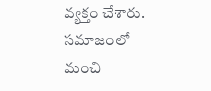వ్యక్తం చేశారు. సమాజంలో మంచి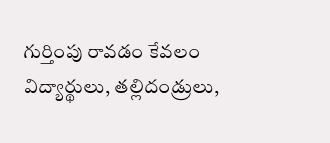గుర్తింపు రావడం కేవలం విద్యార్థులు, తల్లిదండ్రులు,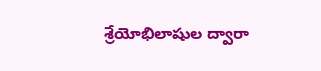శ్రేయోభిలాషుల ద్వారా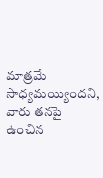మాత్రమే సాధ్యమయ్యిందని, వారు తనపై ఉంచిన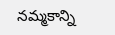నమ్మకాన్ని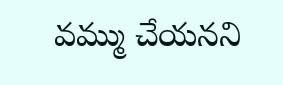వమ్ము చేయనని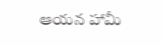ఆయన హామీ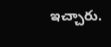ఇచ్చారు.